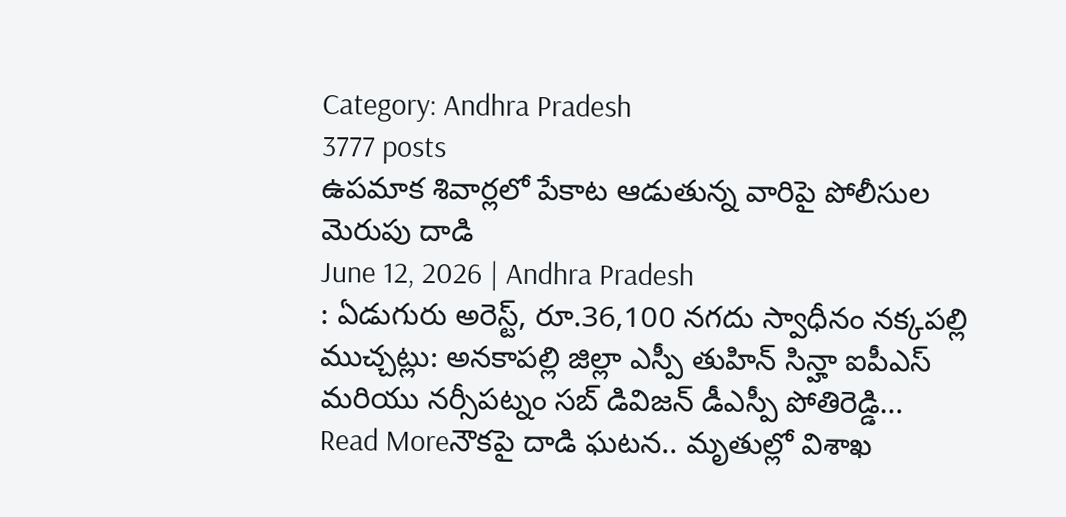Category: Andhra Pradesh
3777 posts
ఉపమాక శివార్లలో పేకాట ఆడుతున్న వారిపై పోలీసుల మెరుపు దాడి
June 12, 2026 | Andhra Pradesh
: ఏడుగురు అరెస్ట్, రూ.36,100 నగదు స్వాధీనం నక్కపల్లి ముచ్చట్లు: అనకాపల్లి జిల్లా ఎస్పీ తుహిన్ సిన్హా ఐపీఎస్ మరియు నర్సీపట్నం సబ్ డివిజన్ డీఎస్పీ పోతిరెడ్డి…
Read Moreనౌకపై దాడి ఘటన.. మృతుల్లో విశాఖ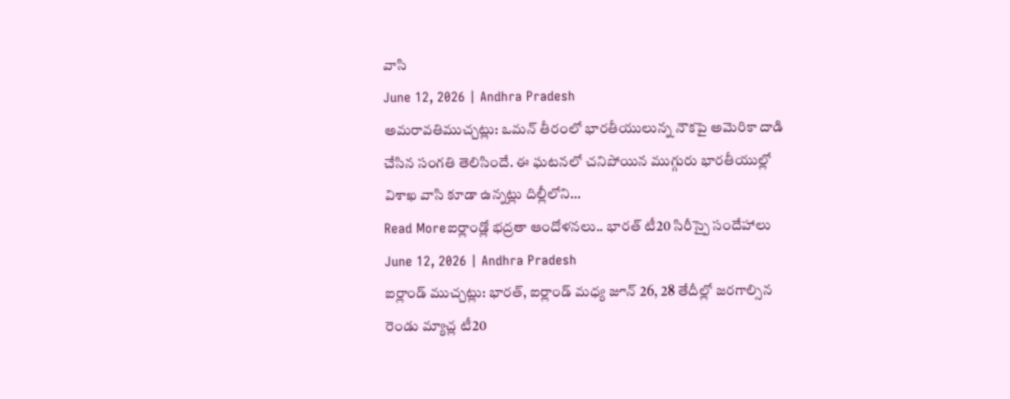వాసి
June 12, 2026 | Andhra Pradesh
అమరావతిముచ్చట్లు: ఒమన్ తీరంలో భారతీయులున్న నౌకపై అమెరికా దాడి చేసిన సంగతి తెలిసిందే. ఈ ఘటనలో చనిపోయిన ముగ్గురు భారతీయుల్లో విశాఖ వాసి కూడా ఉన్నట్లు దిల్లీలోని…
Read Moreఐర్లాండ్లో భద్రతా ఆందోళనలు.. భారత్ టీ20 సిరీస్పై సందేహాలు
June 12, 2026 | Andhra Pradesh
ఐర్లాండ్ ముచ్చట్లు: భారత్, ఐర్లాండ్ మధ్య జూన్ 26, 28 తేదీల్లో జరగాల్సిన రెండు మ్యాచ్ల టీ20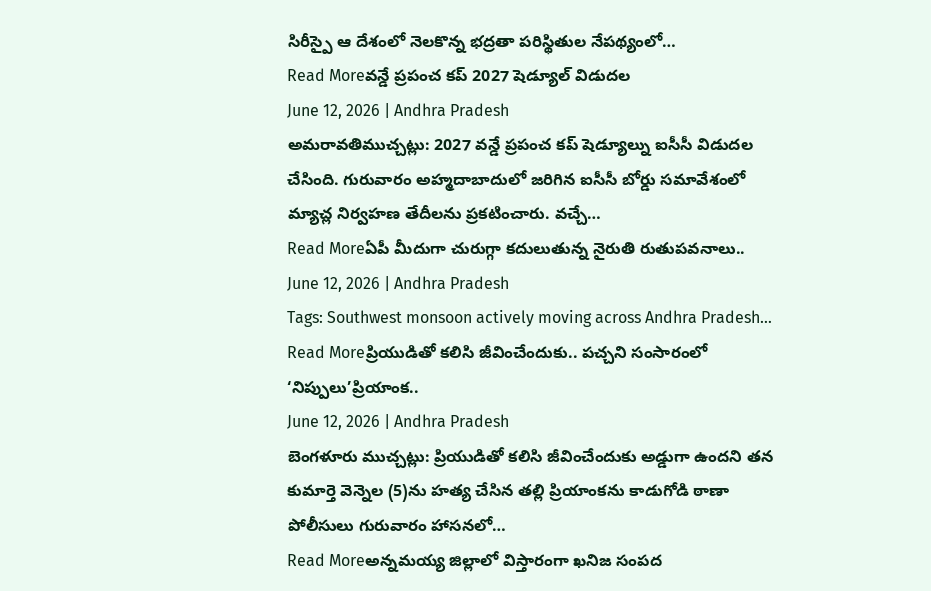సిరీస్పై ఆ దేశంలో నెలకొన్న భద్రతా పరిస్థితుల నేపథ్యంలో…
Read Moreవన్డే ప్రపంచ కప్ 2027 షెడ్యూల్ విడుదల
June 12, 2026 | Andhra Pradesh
అమరావతిముచ్చట్లు: 2027 వన్డే ప్రపంచ కప్ షెడ్యూల్ను ఐసీసీ విడుదల చేసింది. గురువారం అహ్మదాబాదులో జరిగిన ఐసీసీ బోర్డు సమావేశంలో మ్యాచ్ల నిర్వహణ తేదీలను ప్రకటించారు. వచ్చే…
Read Moreఏపీ మీదుగా చురుగ్గా కదులుతున్న నైరుతి రుతుపవనాలు..
June 12, 2026 | Andhra Pradesh
Tags: Southwest monsoon actively moving across Andhra Pradesh…
Read Moreప్రియుడితో కలిసి జీవించేందుకు.. పచ్చని సంసారంలో ‘నిప్పులు’ప్రియాంక..
June 12, 2026 | Andhra Pradesh
బెంగళూరు ముచ్చట్లు: ప్రియుడితో కలిసి జీవించేందుకు అడ్డుగా ఉందని తన కుమార్తె వెన్నెల (5)ను హత్య చేసిన తల్లి ప్రియాంకను కాడుగోడి ఠాణా పోలీసులు గురువారం హాసనలో…
Read Moreఅన్నమయ్య జిల్లాలో విస్తారంగా ఖనిజ సంపద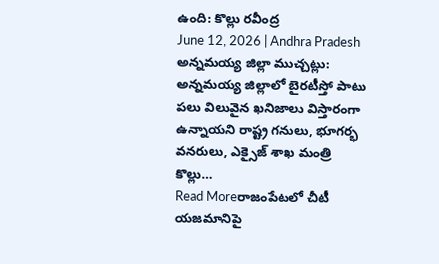ఉంది: కొల్లు రవీంద్ర
June 12, 2026 | Andhra Pradesh
అన్నమయ్య జిల్లా ముచ్చట్లు: అన్నమయ్య జిల్లాలో బైరటీస్తో పాటు పలు విలువైన ఖనిజాలు విస్తారంగా ఉన్నాయని రాష్ట్ర గనులు, భూగర్భ వనరులు, ఎక్సైజ్ శాఖ మంత్రి కొల్లు…
Read Moreరాజంపేటలో చీటీ యజమానిపై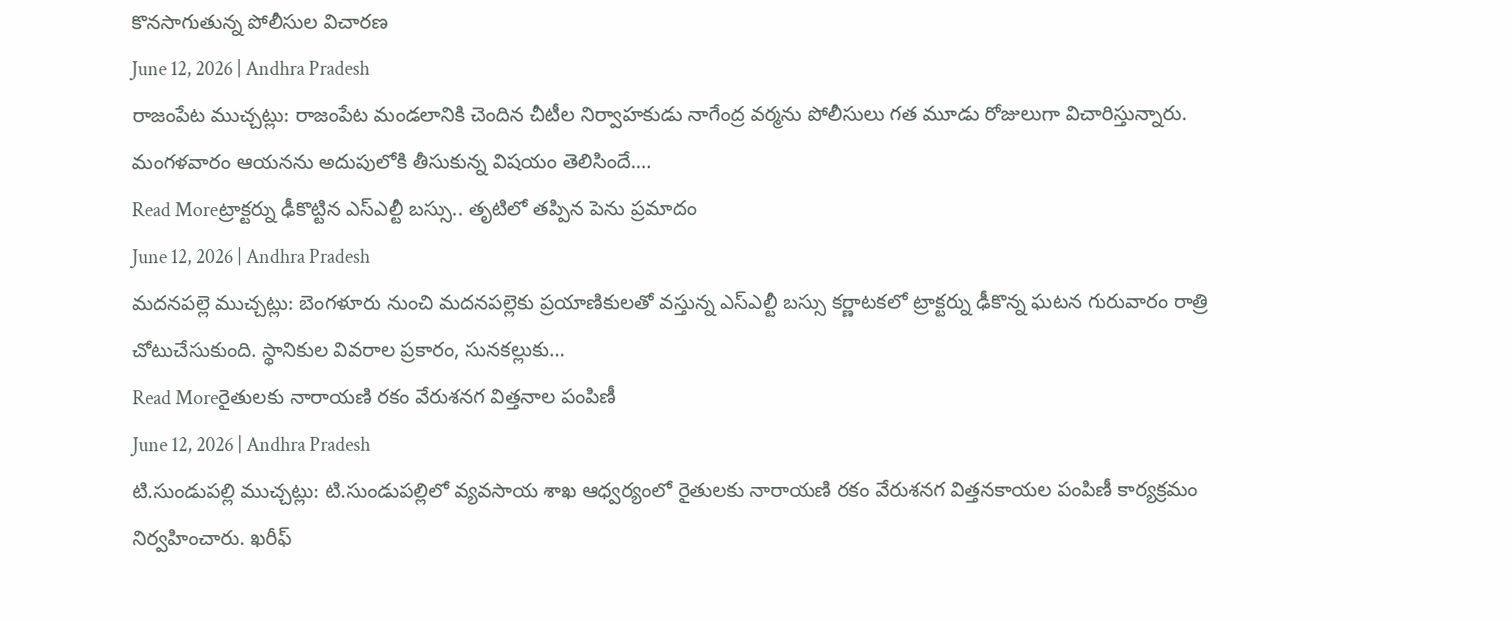కొనసాగుతున్న పోలీసుల విచారణ
June 12, 2026 | Andhra Pradesh
రాజంపేట ముచ్చట్లు: రాజంపేట మండలానికి చెందిన చీటీల నిర్వాహకుడు నాగేంద్ర వర్మను పోలీసులు గత మూడు రోజులుగా విచారిస్తున్నారు. మంగళవారం ఆయనను అదుపులోకి తీసుకున్న విషయం తెలిసిందే.…
Read Moreట్రాక్టర్ను ఢీకొట్టిన ఎస్ఎల్టీ బస్సు.. తృటిలో తప్పిన పెను ప్రమాదం
June 12, 2026 | Andhra Pradesh
మదనపల్లె ముచ్చట్లు: బెంగళూరు నుంచి మదనపల్లెకు ప్రయాణికులతో వస్తున్న ఎస్ఎల్టీ బస్సు కర్ణాటకలో ట్రాక్టర్ను ఢీకొన్న ఘటన గురువారం రాత్రి చోటుచేసుకుంది. స్థానికుల వివరాల ప్రకారం, సునకల్లుకు…
Read Moreరైతులకు నారాయణి రకం వేరుశనగ విత్తనాల పంపిణీ
June 12, 2026 | Andhra Pradesh
టి.సుండుపల్లి ముచ్చట్లు: టి.సుండుపల్లిలో వ్యవసాయ శాఖ ఆధ్వర్యంలో రైతులకు నారాయణి రకం వేరుశనగ విత్తనకాయల పంపిణీ కార్యక్రమం నిర్వహించారు. ఖరీఫ్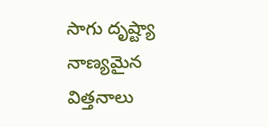సాగు దృష్ట్యా నాణ్యమైన విత్తనాలు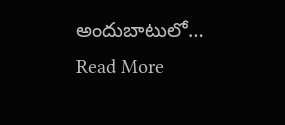అందుబాటులో…
Read More